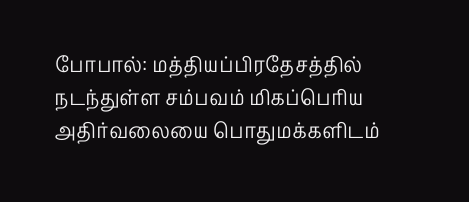போபால்: மத்தியப்பிரதேசத்தில் நடந்துள்ள சம்பவம் மிகப்பெரிய அதிர்வலையை பொதுமக்களிடம்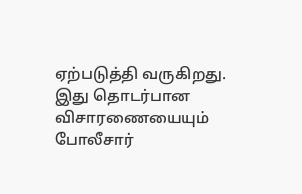ஏற்படுத்தி வருகிறது. இது தொடர்பான விசாரணையையும் போலீசார்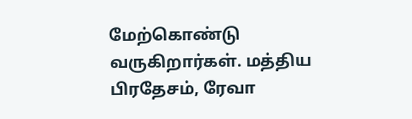மேற்கொண்டு வருகிறார்கள். மத்திய பிரதேசம், ரேவா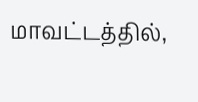மாவட்டத்தில்,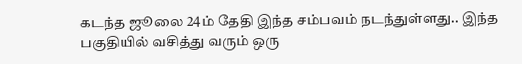கடந்த ஜூலை 24ம் தேதி இந்த சம்பவம் நடந்துள்ளது.. இந்த பகுதியில் வசித்து வரும் ஒரு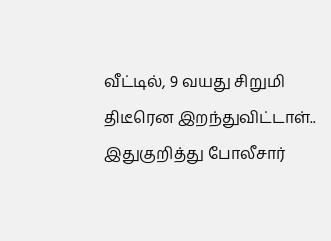வீட்டில், 9 வயது சிறுமி திடீரென இறந்துவிட்டாள்.. இதுகுறித்து போலீசார்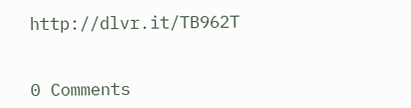http://dlvr.it/TB962T


0 Comments